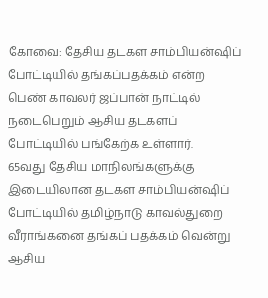கோவை: தேசிய தடகள சாம்பியன்ஷிப் போட்டியில் தங்கப்பதக்கம் என்ற பெண் காவலர் ஜப்பான் நாட்டில் நடைபெறும் ஆசிய தடகளப் போட்டியில் பங்கேற்க உள்ளார்.
65வது தேசிய மாநிலங்களுக்கு இடையிலான தடகள சாம்பியன்ஷிப் போட்டியில் தமிழ்நாடு காவல்துறை வீராங்கனை தங்கப் பதக்கம் வென்று ஆசிய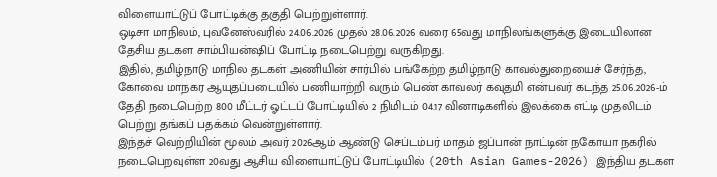விளையாட்டுப் போட்டிக்கு தகுதி பெற்றுள்ளார்.
ஒடிசா மாநிலம், புவனேஸ்வரில் 24.06.2026 முதல் 28.06.2026 வரை 65வது மாநிலங்களுக்கு இடையிலான தேசிய தடகள சாம்பியன்ஷிப் போட்டி நடைபெற்று வருகிறது.
இதில், தமிழ்நாடு மாநில தடகள் அணியின் சார்பில் பங்கேற்ற தமிழ்நாடு காவல்துறையைச் சேர்ந்த, கோவை மாநகர ஆயுதப்படையில் பணியாற்றி வரும் பெண் காவலர் கவுதமி என்பவர் கடந்த 25.06.2026-ம் தேதி நடைபெற்ற 800 மீட்டர் ஓட்டப் போட்டியில் 2 நிமிடம் 04.17 வினாடிகளில் இலக்கை எட்டி முதலிடம் பெற்று தங்கப் பதக்கம் வென்றுள்ளார்.
இந்தச் வெற்றியின் மூலம் அவர் 2026ஆம் ஆண்டு செப்டம்பர் மாதம் ஜப்பான் நாட்டின் நகோயா நகரில் நடைபெறவுள்ள 20வது ஆசிய விளையாட்டுப் போட்டியில் (20th Asian Games-2026) இந்திய தடகள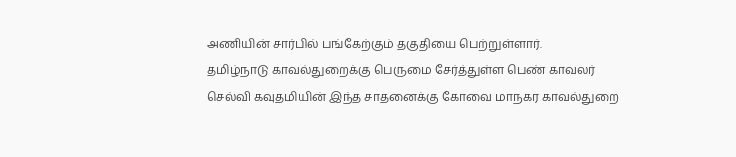அணியின் சார்பில் பங்கேற்கும் தகுதியை பெற்றுள்ளார்.
தமிழ்நாடு காவல்துறைக்கு பெருமை சேர்த்துள்ள பெண் காவலர் செல்வி கவுதமியின் இந்த சாதனைக்கு கோவை மாநகர காவல்துறை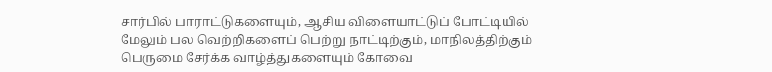சார்பில் பாராட்டுகளையும், ஆசிய விளையாட்டுப் போட்டியில் மேலும் பல வெற்றிகளைப் பெற்று நாட்டிற்கும், மாநிலத்திற்கும் பெருமை சேர்க்க வாழ்த்துகளையும் கோவை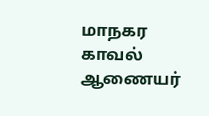மாநகர காவல் ஆணையர்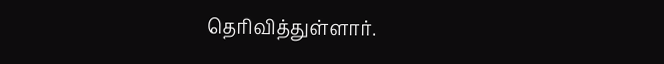தெரிவித்துள்ளார்.